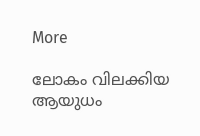More

ലോകം വിലക്കിയ ആയുധം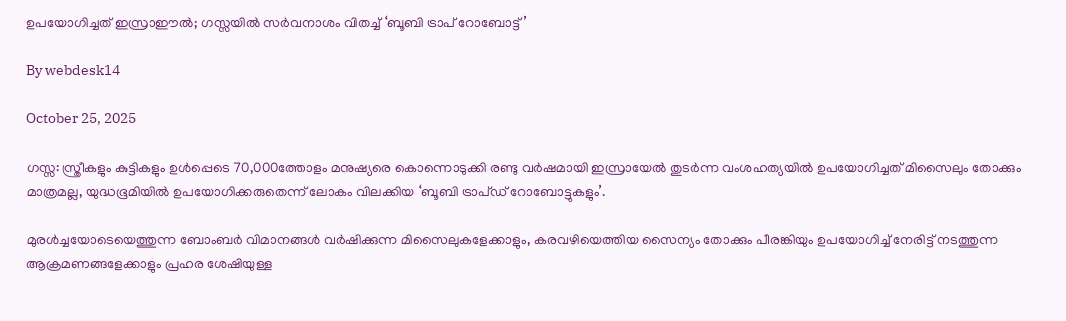ഉപയോഗിച്ചത് ഇസ്രാഈല്‍; ഗസ്സയില്‍ സര്‍വനാശം വിതച്ച് ‘ബൂബി ട്രാപ് റോബോട്ട്’

By webdesk14

October 25, 2025

ഗസ്സ: സ്ത്രീകളും കുട്ടികളും ഉൾപ്പെടെ 70,000ത്തോളം മനുഷ്യരെ കൊന്നൊടുക്കി രണ്ടു വർഷമായി ഇസ്രായേൽ തുടർന്ന വംശഹത്യയിൽ ഉപയോഗിച്ചത് മിസൈലും തോക്കും മാത്രമല്ല, യുദ്ധഭൂമിയിൽ ഉപയോഗിക്കരുതെന്ന് ലോകം വിലക്കിയ ‘ബൂബി ട്രാപ്ഡ് റോബോട്ടുകളും’.

മുരൾച്ചയോടെയെത്തുന്ന ബോംബർ വിമാനങ്ങൾ വർഷിക്കുന്ന മിസൈലുകളേക്കാളും, കരവഴിയെത്തിയ സൈന്യം തോക്കും പീരങ്കിയും ഉപയോഗിച്ച് നേരിട്ട് നടത്തുന്ന ആക്രമണങ്ങളേക്കാളും പ്രഹര ശേഷിയുള്ള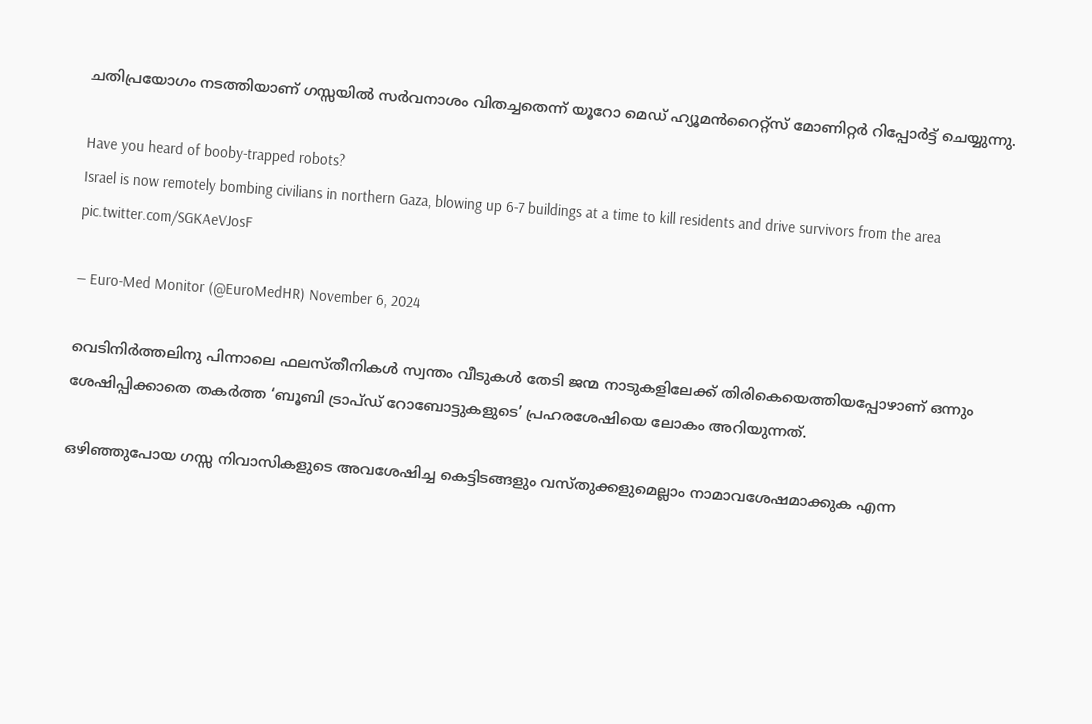ചതിപ്രയോഗം നടത്തിയാണ് ഗസ്സയിൽ സർവനാശം വിതച്ചതെന്ന് യൂറോ മെഡ് ഹ്യൂമൻറൈറ്റ്സ് മോണിറ്റർ റിപ്പോർട്ട് ചെയ്യുന്നു.

Have you heard of booby-trapped robots?
Israel is now remotely bombing civilians in northern Gaza, blowing up 6-7 buildings at a time to kill residents and drive survivors from the area pic.twitter.com/SGKAeVJosF

— Euro-Med Monitor (@EuroMedHR) November 6, 2024

വെടിനിർത്തലിനു പിന്നാലെ ഫലസ്തീനികൾ സ്വന്തം വീടുകൾ തേടി ജന്മ നാടുകളിലേക്ക് തിരികെയെത്തിയപ്പോഴാണ് ഒന്നും ശേഷിപ്പിക്കാതെ തകർത്ത ‘ബൂബി ട്രാപ്ഡ് റോബോട്ടുകളുടെ’ പ്രഹരശേഷിയെ ലോകം അറിയുന്നത്.

ഒഴിഞ്ഞുപോയ ഗസ്സ നിവാസികളുടെ അവശേഷിച്ച കെട്ടിടങ്ങളും വസ്തുക്കളുമെല്ലാം നാമാവശേഷമാക്കുക എന്ന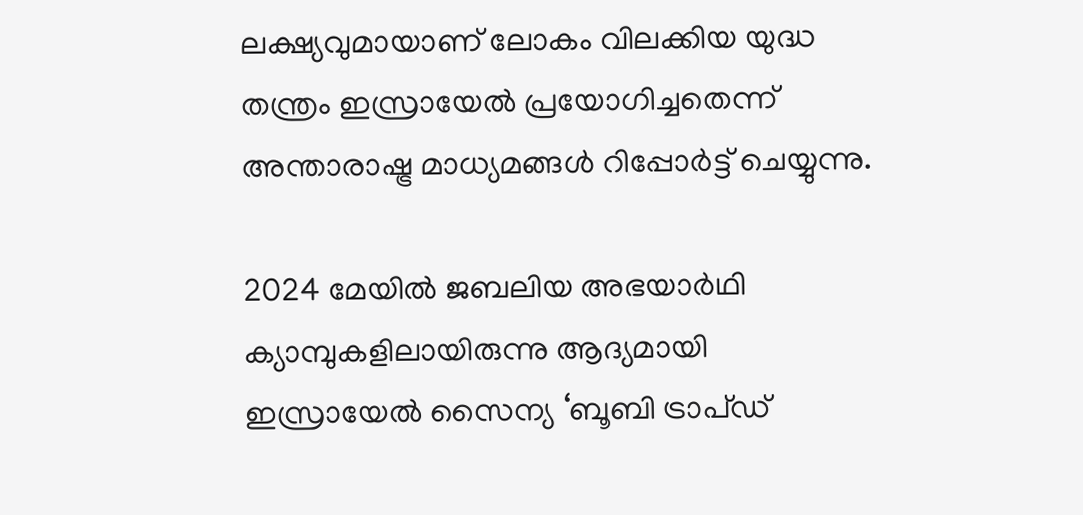ലക്ഷ്യവുമായാണ് ലോകം വിലക്കിയ യുദ്ധ തന്ത്രം ഇസ്രായേൽ പ്രയോഗിച്ചതെന്ന് അന്താരാഷ്ട്ര മാധ്യമങ്ങൾ റിപ്പോർട്ട് ചെയ്യുന്നു.

2024 മേയിൽ ജബലിയ അഭയാർഥി ക്യാമ്പുകളിലായിരുന്നു ആദ്യമായി ഇസ്രായേൽ സൈന്യ ‘ബൂബി ട്രാപ്ഡ്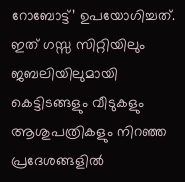റോബോട്ട്’ ഉപയോഗിച്ചത്. ഇത് ഗസ്സ സിറ്റിയിലും ജബലിയിലുമായി കെട്ടിടങ്ങളും വീടുകളും ആശുപത്രികളും നിറഞ്ഞ പ്രദേശങ്ങളിൽ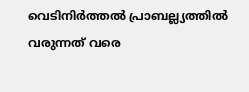വെടിനിർത്തൽ പ്രാബല്ല്യത്തിൽ വരുന്നത് വരെ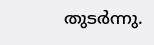തുടർന്നു.